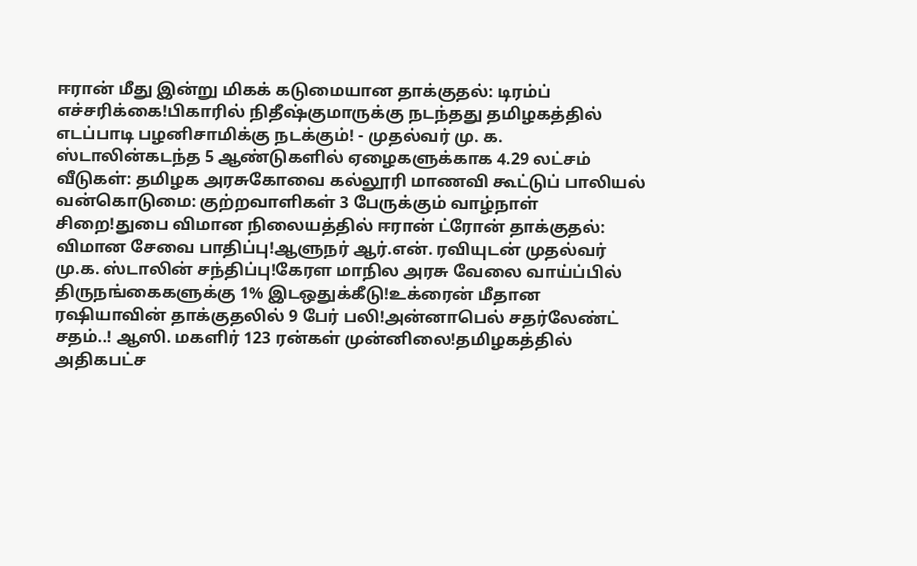ஈரான் மீது இன்று மிகக் கடுமையான தாக்குதல்: டிரம்ப் எச்சரிக்கை!பிகாரில் நிதீஷ்குமாருக்கு நடந்தது தமிழகத்தில் எடப்பாடி பழனிசாமிக்கு நடக்கும்! - முதல்வர் மு. க. ஸ்டாலின்கடந்த 5 ஆண்டுகளில் ஏழைகளுக்காக 4.29 லட்சம் வீடுகள்: தமிழக அரசுகோவை கல்லூரி மாணவி கூட்டுப் பாலியல் வன்கொடுமை: குற்றவாளிகள் 3 பேருக்கும் வாழ்நாள் சிறை!துபை விமான நிலையத்தில் ஈரான் ட்ரோன் தாக்குதல்: விமான சேவை பாதிப்பு!ஆளுநர் ஆர்.என். ரவியுடன் முதல்வர் மு.க. ஸ்டாலின் சந்திப்பு!கேரள மாநில அரசு வேலை வாய்ப்பில் திருநங்கைகளுக்கு 1% இடஒதுக்கீடு!உக்ரைன் மீதான ரஷியாவின் தாக்குதலில் 9 பேர் பலி!அன்னாபெல் சதர்லேண்ட் சதம்..! ஆஸி. மகளிர் 123 ரன்கள் முன்னிலை!தமிழகத்தில் அதிகபட்ச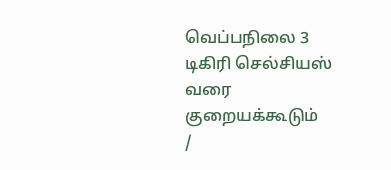வெப்பநிலை 3 டிகிரி செல்சியஸ் வரை குறையக்கூடும்
/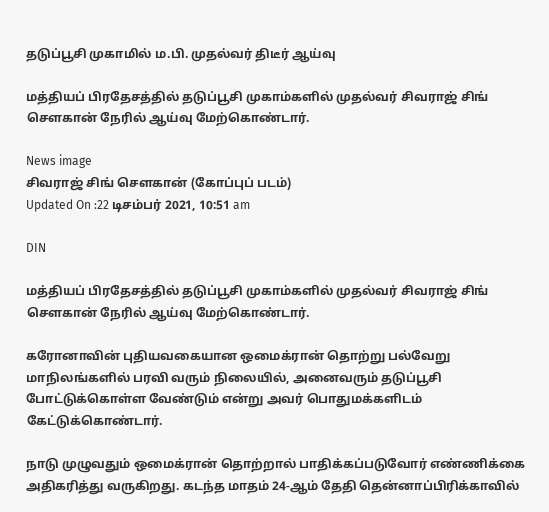தடுப்பூசி முகாமில் ம.பி. முதல்வர் திடீர் ஆய்வு

மத்தியப் பிரதேசத்தில் தடுப்பூசி முகாம்களில் முதல்வர் சிவராஜ் சிங் செளகான் நேரில் ஆய்வு மேற்கொண்டார்.

News image
சிவராஜ் சிங் செளகான் (கோப்புப் படம்)
Updated On :22 டிசம்பர் 2021, 10:51 am

DIN

மத்தியப் பிரதேசத்தில் தடுப்பூசி முகாம்களில் முதல்வர் சிவராஜ் சிங் செளகான் நேரில் ஆய்வு மேற்கொண்டார்.

கரோனாவின் புதியவகையான ஒமைக்ரான் தொற்று பல்வேறு மாநிலங்களில் பரவி வரும் நிலையில், அனைவரும் தடுப்பூசி போட்டுக்கொள்ள வேண்டும் என்று அவர் பொதுமக்களிடம் கேட்டுக்கொண்டார்.

நாடு முழுவதும் ஒமைக்ரான் தொற்றால் பாதிக்கப்படுவோர் எண்ணிக்கை அதிகரித்து வருகிறது. கடந்த மாதம் 24-ஆம் தேதி தென்னாப்பிரிக்காவில்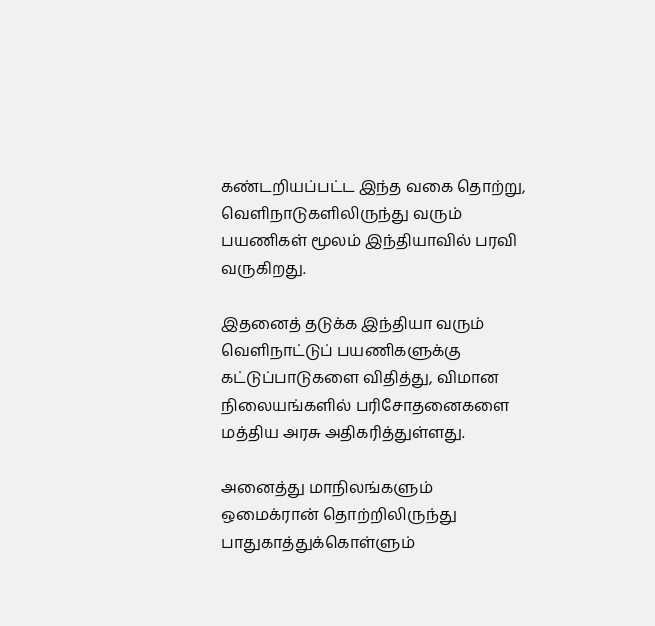கண்டறியப்பட்ட இந்த வகை தொற்று, வெளிநாடுகளிலிருந்து வரும் பயணிகள் மூலம் இந்தியாவில் பரவி வருகிறது.

இதனைத் தடுக்க இந்தியா வரும் வெளிநாட்டுப் பயணிகளுக்கு கட்டுப்பாடுகளை விதித்து, விமான நிலையங்களில் பரிசோதனைகளை மத்திய அரசு அதிகரித்துள்ளது.

அனைத்து மாநிலங்களும் ஒமைக்ரான் தொற்றிலிருந்து பாதுகாத்துக்கொள்ளும்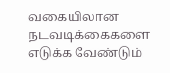வகையிலான நடவடிக்கைகளை எடுக்க வேண்டும்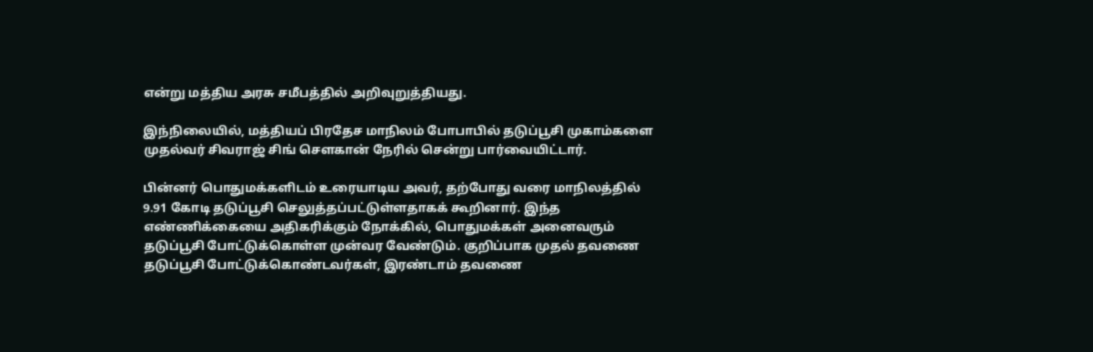என்று மத்திய அரசு சமீபத்தில் அறிவுறுத்தியது.

இந்நிலையில், மத்தியப் பிரதேச மாநிலம் போபாபில் தடுப்பூசி முகாம்களை முதல்வர் சிவராஜ் சிங் செளகான் நேரில் சென்று பார்வையிட்டார்.

பின்னர் பொதுமக்களிடம் உரையாடிய அவர், தற்போது வரை மாநிலத்தில் 9.91 கோடி தடுப்பூசி செலுத்தப்பட்டுள்ளதாகக் கூறினார். இந்த எண்ணிக்கையை அதிகரிக்கும் நோக்கில், பொதுமக்கள் அனைவரும் தடுப்பூசி போட்டுக்கொள்ள முன்வர வேண்டும். குறிப்பாக முதல் தவணை தடுப்பூசி போட்டுக்கொண்டவர்கள், இரண்டாம் தவணை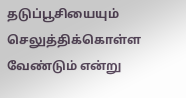தடுப்பூசியையும் செலுத்திக்கொள்ள வேண்டும் என்று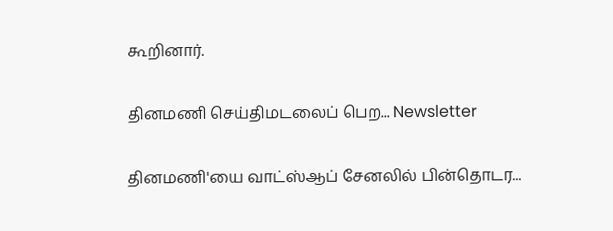கூறினார்.

தினமணி செய்திமடலைப் பெற... Newsletter

தினமணி'யை வாட்ஸ்ஆப் சேனலில் பின்தொடர...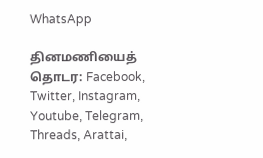WhatsApp

தினமணியைத் தொடர: Facebook, Twitter, Instagram, Youtube, Telegram, Threads, Arattai,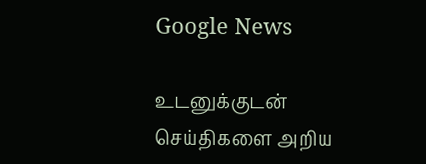Google News

உடனுக்குடன் செய்திகளை அறிய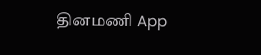தினமணி App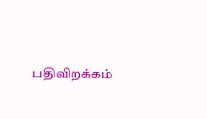பதிவிறக்கம்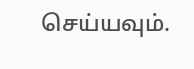செய்யவும்.